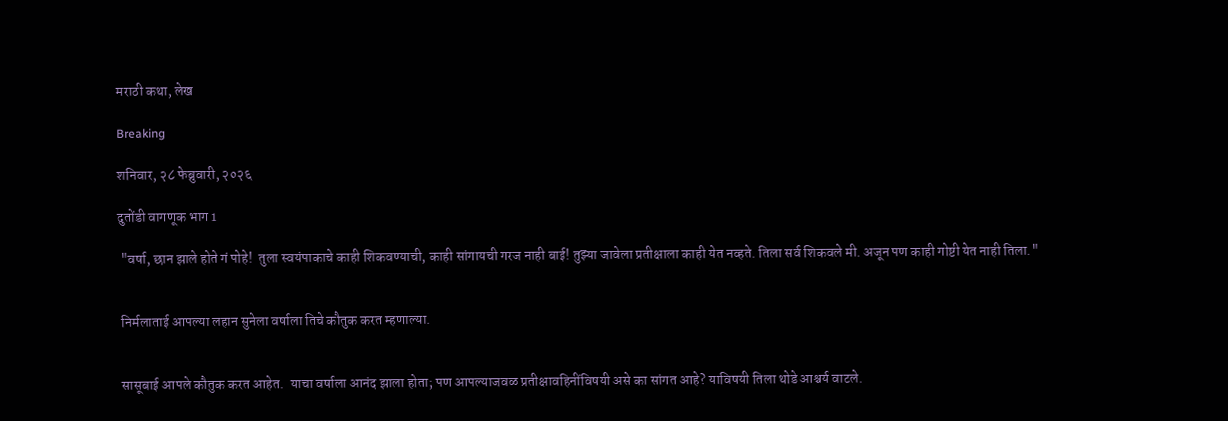मराठी कथा, लेख

Breaking

शनिवार, २८ फेब्रुवारी, २०२६

दुतोंडी वागणूक भाग 1

 "वर्षा, छान झाले होते गं पोहे!  तुला स्वयंपाकाचे काही शिकवण्याची, काही सांगायची गरज नाही बाई! तुझ्या जावेला प्रतीक्षाला काही येत नव्हते. तिला सर्व शिकवले मी. अजून पण काही गोष्टी येत नाही तिला."


 निर्मलाताई आपल्या लहान सुनेला वर्षाला तिचे कौतुक करत म्हणाल्या.


 सासूबाई आपले कौतुक करत आहेत.  याचा वर्षाला आनंद झाला होता; पण आपल्याजवळ प्रतीक्षावहिनींविषयी असे का सांगत आहे? याविषयी तिला थोडे आश्चर्य वाटले.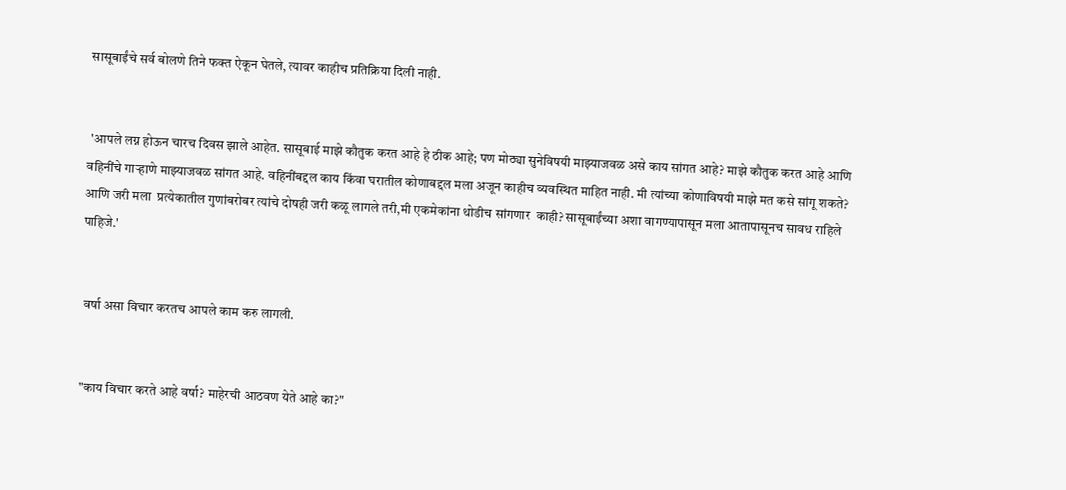सासूबाईंचे सर्व बोलणे तिने फक्त ऐकून घेतले, त्यावर काहीच प्रतिक्रिया दिली नाही.


 'आपले लग्न होऊन चारच दिवस झाले आहेत. सासूबाई माझे कौतुक करत आहे हे ठीक आहे; पण मोठ्या सुनेविषयी माझ्याजवळ असे काय सांगत आहे? माझे कौतुक करत आहे आणि वहिनींचे गाऱ्हाणे माझ्याजवळ सांगत आहे. वहिनींबद्दल काय किंवा घरातील कोणाबद्दल मला अजून काहीच व्यवस्थित माहित नाही. मी त्यांच्या कोणाविषयी माझे मत कसे सांगू शकते? आणि जरी मला  प्रत्येकातील गुणांबरोबर त्यांचे दोषही जरी कळू लागले तरी,मी एकमेकांना थोडीच सांगणार  काही? सासूबाईंच्या अशा वागण्यापासून मला आतापासूनच सावध राहिले पाहिजे.'


 वर्षा असा विचार करतच आपले काम करु लागली.


 "काय विचार करते आहे वर्षा? माहेरची आठवण येते आहे का?"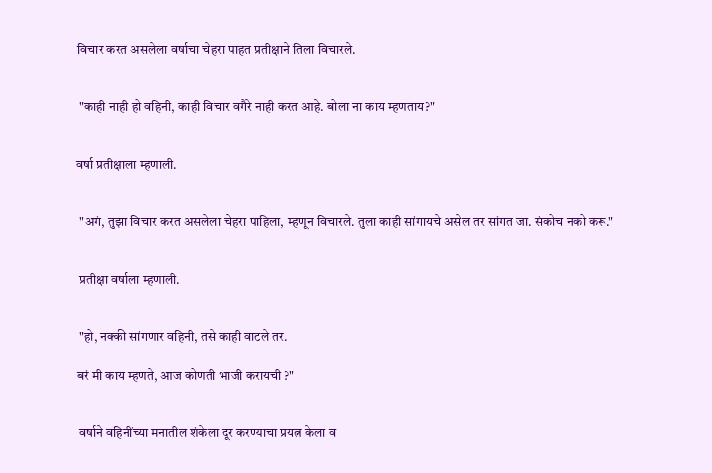विचार करत असलेला वर्षाचा चेहरा पाहत प्रतीक्षाने तिला विचारले.


 "काही नाही हो वहिनी, काही विचार वगैरे नाही करत आहे. बोला ना काय म्हणताय?"


वर्षा प्रतीक्षाला म्हणाली.


 "अगं, तुझा विचार करत असलेला चेहरा पाहिला, म्हणून विचारले. तुला काही सांगायचे असेल तर सांगत जा. संकोच नको करू."


 प्रतीक्षा वर्षाला म्हणाली.


 "हो, नक्की सांगणार वहिनी, तसे काही वाटले तर.

बरं मी काय म्हणते, आज कोणती भाजी करायची ?"


 वर्षाने वहिनींच्या मनातील शंकेला दूर करण्याचा प्रयत्न केला व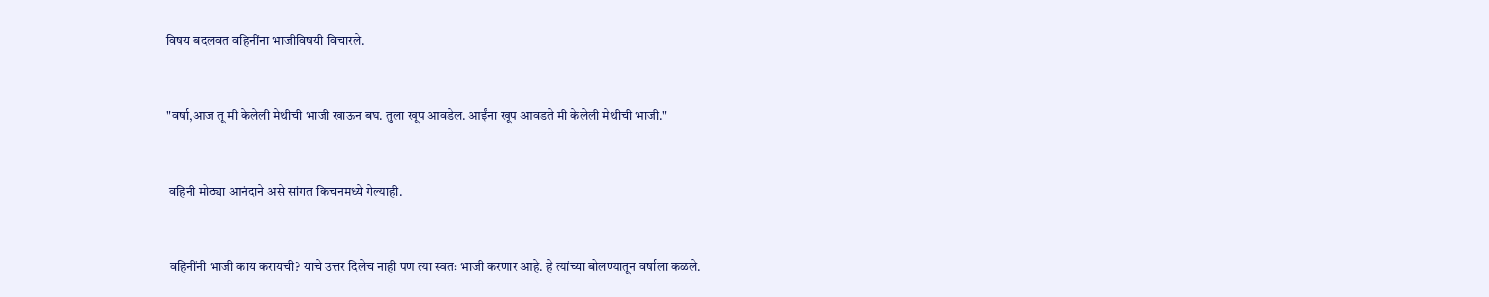विषय बदलवत वहिनींना भाजीविषयी विचारले.


"वर्षा,आज तू मी केलेली मेथीची भाजी खाऊन बघ. तुला खूप आवडेल. आईंना खूप आवडते मी केलेली मेथीची भाजी."


 वहिनी मोठ्या आनंदाने असे सांगत किचनमध्ये गेल्याही.


 वहिनींनी भाजी काय करायची? याचे उत्तर दिलेच नाही पण त्या स्वतः भाजी करणार आहे. हे त्यांच्या बोलण्यातून वर्षाला कळले.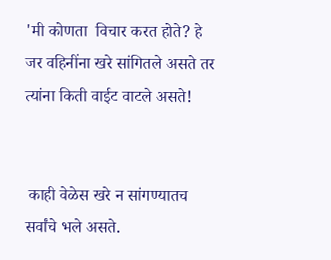'मी कोणता  विचार करत होते? हे जर वहिनींना खरे सांगितले असते तर त्यांना किती वाईट वाटले असते!


 काही वेळेस खरे न सांगण्यातच सर्वांचे भले असते.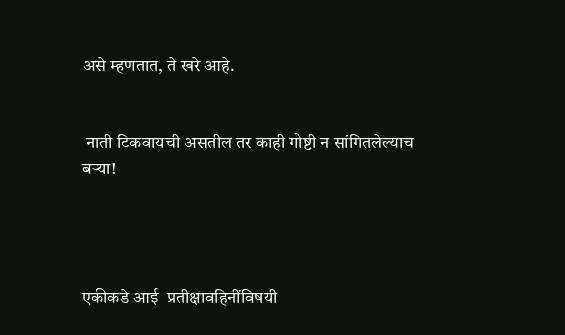असे म्हणतात, ते खरे आहे.


 नाती टिकवायची असतील तर काही गोष्टी न सांगितलेल्याच बऱ्या!




एकीकडे आई  प्रतीक्षावहिनींविषयी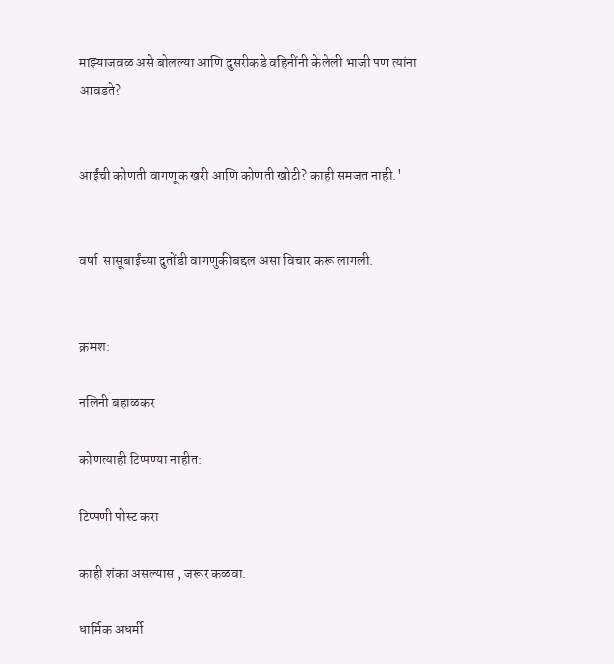माझ्याजवळ असे बोलल्या आणि दुसरीकडे वहिनींनी केलेली भाजी पण त्यांना आवडते?


आईंची कोणती वागणूक खरी आणि कोणती खोटी? काही समजत नाही.'


वर्षा  सासूबाईंच्या दुतोंडी वागणुकीबद्दल असा विचार करू लागली.


क्रमश:

नलिनी बहाळकर

कोणत्याही टिप्पण्‍या नाहीत:

टिप्पणी पोस्ट करा

काही शंका असल्यास , जरूर कळवा.

धार्मिक अधर्मी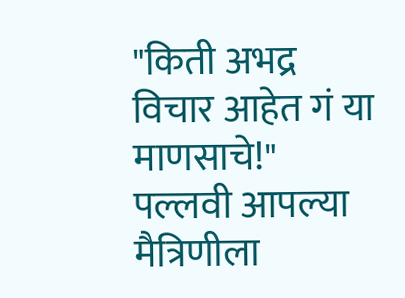"किती अभद्र विचार आहेत गं या माणसाचे!"   पल्लवी आपल्या मैत्रिणीला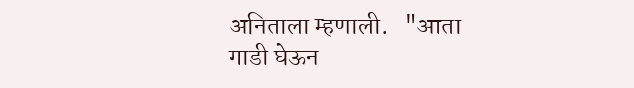अनिताला म्हणाली.   "आता गाडी घेऊन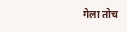गेला तोच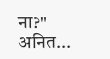ना?"  अनित...